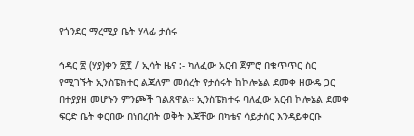የጎንደር ማረሚያ ቤት ሃላፊ ታሰሩ

ኅዳር ፳ (ሃያ)ቀን ፳፻ / ኢሳት ዜና :- ካለፈው አርብ ጀምሮ በቁጥጥር ስር የሚገኙት ኢንስፔክተር ልጃለም መሰረት የታሰሩት ከኮሎኔል ደመቀ ዘውዴ ጋር በተያያዘ መሆኑን ምንጮች ገልጸዋል። ኢንስፔክተሩ ባለፈው አርብ ኮሎኔል ደመቀ ፍርድ ቤት ቀርበው በነበረበት ወቅት እጃቸው በካቴና ሳይታሰር እንዳይቀርቡ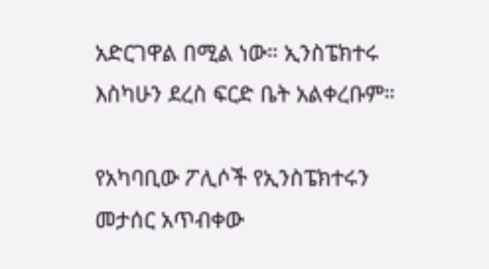አድርገዋል በሚል ነው። ኢንስፔክተሩ እስካሁን ደረስ ፍርድ ቤት አልቀረቡም።

የአካባቢው ፖሊሶች የኢንስፔክተሩን መታሰር አጥብቀው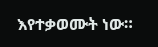እየተቃወሙት ነው።